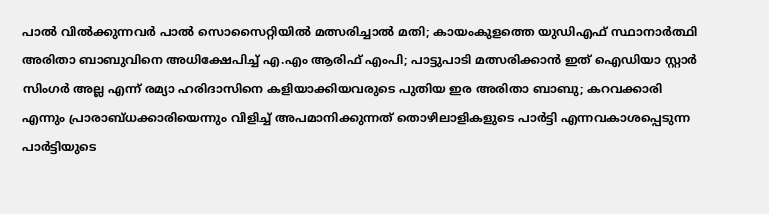പാല്‍ വില്‍ക്കുന്നവര്‍ പാല്‍ സൊസൈറ്റിയില്‍ മത്സരിച്ചാല്‍ മതി; കായംകുളത്തെ യുഡിഎഫ് സ്ഥാനാര്‍ത്ഥി അരിതാ ബാബുവിനെ അധിക്ഷേപിച്ച് എ.എം ആരിഫ് എംപി; പാട്ടുപാടി മത്സരിക്കാന്‍ ഇത് ഐഡിയാ സ്റ്റാര്‍ സിംഗര്‍ അല്ല എന്ന് രമ്യാ ഹരിദാസിനെ കളിയാക്കിയവരുടെ പുതിയ ഇര അരിതാ ബാബു; കറവക്കാരി എന്നും പ്രാരാബ്ധക്കാരിയെന്നും വിളിച്ച് അപമാനിക്കുന്നത് തൊഴിലാളികളുടെ പാര്‍ട്ടി എന്നവകാശപ്പെടുന്ന പാര്‍ട്ടിയുടെ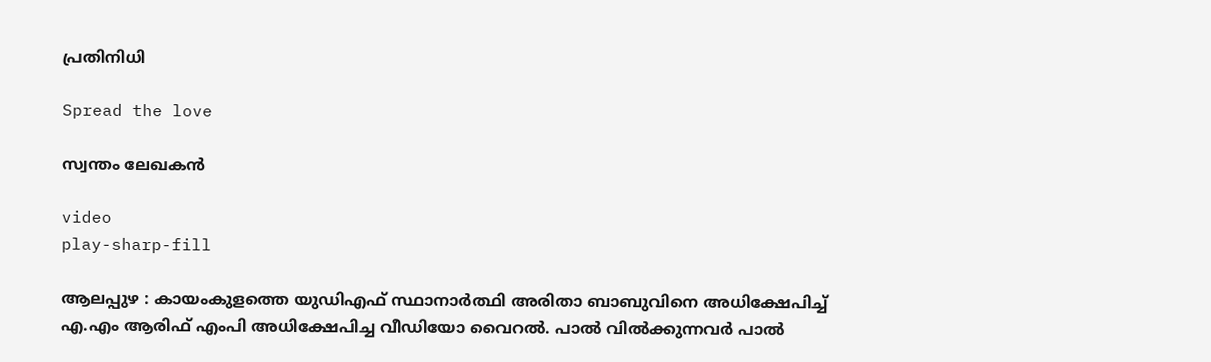പ്രതിനിധി

Spread the love

സ്വന്തം ലേഖകന്‍

video
play-sharp-fill

ആലപ്പുഴ : കായംകുളത്തെ യുഡിഎഫ് സ്ഥാനാര്‍ത്ഥി അരിതാ ബാബുവിനെ അധിക്ഷേപിച്ച് എ.എം ആരിഫ് എംപി അധിക്ഷേപിച്ച വീഡിയോ വൈറല്‍. പാല്‍ വില്‍ക്കുന്നവര്‍ പാല്‍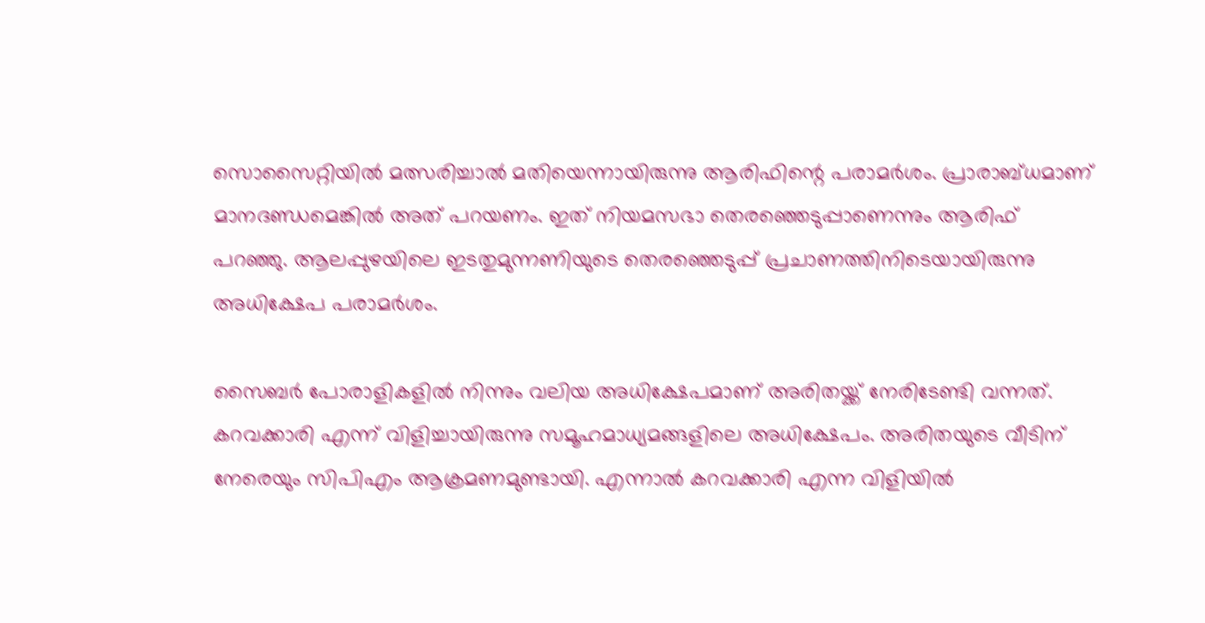സൊസൈറ്റിയില്‍ മത്സരിച്ചാല്‍ മതിയെന്നായിരുന്നു ആരിഫിന്റെ പരാമര്‍ശം. പ്രാരാബ്ധമാണ് മാനദണ്ഡമെങ്കില്‍ അത് പറയണം. ഇത് നിയമസഭാ തെരഞ്ഞെടുപ്പാണെന്നും ആരിഫ് പറഞ്ഞു. ആലപ്പുഴയിലെ ഇടതുമുന്നണിയുടെ തെരഞ്ഞെടുപ്പ് പ്രചാണത്തിനിടെയായിരുന്നു അധിക്ഷേപ പരാമര്‍ശം.

സൈബര്‍ പോരാളികളില്‍ നിന്നും വലിയ അധിക്ഷേപമാണ് അരിതയ്ക്ക് നേരിടേണ്ടി വന്നത്. കറവക്കാരി എന്ന് വിളിച്ചായിരുന്നു സമൂഹമാധ്യമങ്ങളിലെ അധിക്ഷേപം. അരിതയുടെ വീടിന് നേരെയും സിപിഎം ആക്രമണമുണ്ടായി. എന്നാല്‍ കറവക്കാരി എന്ന വിളിയില്‍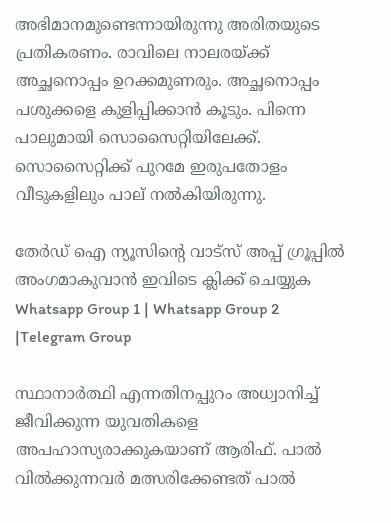അഭിമാനമുണ്ടെന്നായിരുന്നു അരിതയുടെ പ്രതികരണം. രാവിലെ നാലരയ്ക്ക് അച്ഛനൊപ്പം ഉറക്കമുണരും. അച്ഛനൊപ്പം പശുക്കളെ കുളിപ്പിക്കാന്‍ കൂടും. പിന്നെ പാലുമായി സൊസൈറ്റിയിലേക്ക്. സൊസൈറ്റിക്ക് പുറമേ ഇരുപതോളം വീടുകളിലും പാല് നല്‍കിയിരുന്നു.

തേർഡ് ഐ ന്യൂസിന്റെ വാട്സ് അപ്പ് ഗ്രൂപ്പിൽ അംഗമാകുവാൻ ഇവിടെ ക്ലിക്ക് ചെയ്യുക
Whatsapp Group 1 | Whatsapp Group 2 |Telegram Group

സ്ഥാനാര്‍ത്ഥി എന്നതിനപ്പുറം അധ്വാനിച്ച് ജീവിക്കുന്ന യുവതികളെ അപഹാസ്യരാക്കുകയാണ് ആരിഫ്. പാല്‍ വില്‍ക്കുന്നവര്‍ മത്സരിക്കേണ്ടത് പാല്‍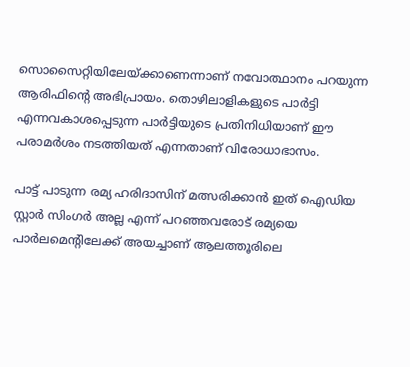സൊസൈറ്റിയിലേയ്ക്കാണെന്നാണ് നവോത്ഥാനം പറയുന്ന ആരിഫിന്റെ അഭിപ്രായം. തൊഴിലാളികളുടെ പാര്‍ട്ടി എന്നവകാശപ്പെടുന്ന പാര്‍ട്ടിയുടെ പ്രതിനിധിയാണ് ഈ പരാമര്‍ശം നടത്തിയത് എന്നതാണ് വിരോധാഭാസം.

പാട്ട് പാടുന്ന രമ്യ ഹരിദാസിന് മത്സരിക്കാന്‍ ഇത് ഐഡിയ സ്റ്റാര്‍ സിംഗര്‍ അല്ല എന്ന് പറഞ്ഞവരോട് രമ്യയെ പാര്‍ലമെന്റിലേക്ക് അയച്ചാണ് ആലത്തൂരിലെ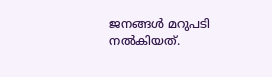ജനങ്ങള്‍ മറുപടി നല്‍കിയത്.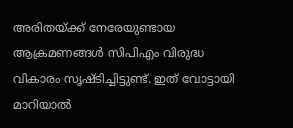അരിതയ്ക്ക് നേരേയുണ്ടായ ആക്രമണങ്ങള്‍ സിപിഎം വിരുദ്ധ വികാരം സൃഷ്ടിച്ചിട്ടുണ്ട്. ഇത് വോട്ടായി മാറിയാല്‍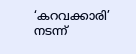‘കറവക്കാരി’ നടന്ന്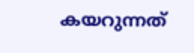കയറുന്നത്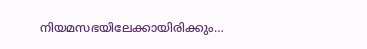നിയമസഭയിലേക്കായിരിക്കും…